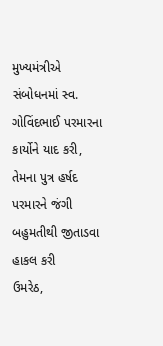મુખ્યમંત્રીએ સંબોધનમાં સ્વ. ગોવિંદભાઈ પરમારના કાર્યોને યાદ કરી, તેમના પુત્ર હર્ષદ પરમારને જંગી બહુમતીથી જીતાડવા હાકલ કરી
ઉમરેઠ,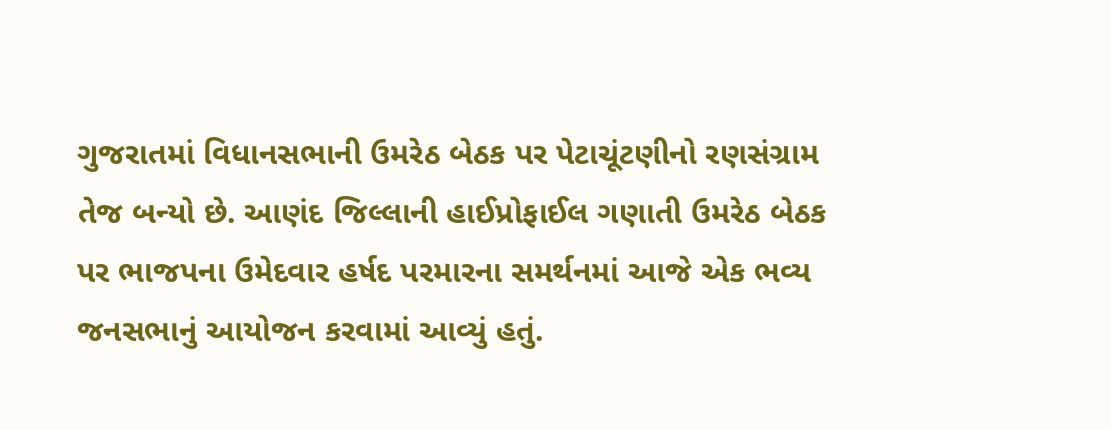ગુજરાતમાં વિધાનસભાની ઉમરેઠ બેઠક પર પેટાચૂંટણીનો રણસંગ્રામ તેજ બન્યો છે. આણંદ જિલ્લાની હાઈપ્રોફાઈલ ગણાતી ઉમરેઠ બેઠક પર ભાજપના ઉમેદવાર હર્ષદ પરમારના સમર્થનમાં આજે એક ભવ્ય જનસભાનું આયોજન કરવામાં આવ્યું હતું.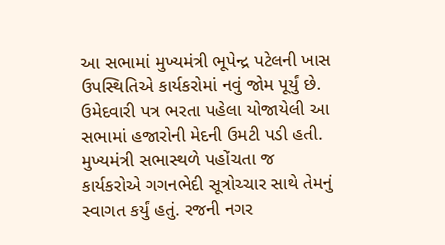આ સભામાં મુખ્યમંત્રી ભૂપેન્દ્ર પટેલની ખાસ ઉપસ્થિતિએ કાર્યકરોમાં નવું જોમ પૂર્યું છે. ઉમેદવારી પત્ર ભરતા પહેલા યોજાયેલી આ સભામાં હજારોની મેદની ઉમટી પડી હતી.
મુખ્યમંત્રી સભાસ્થળે પહોંચતા જ કાર્યકરોએ ગગનભેદી સૂત્રોચ્ચાર સાથે તેમનું સ્વાગત કર્યું હતું. રજની નગર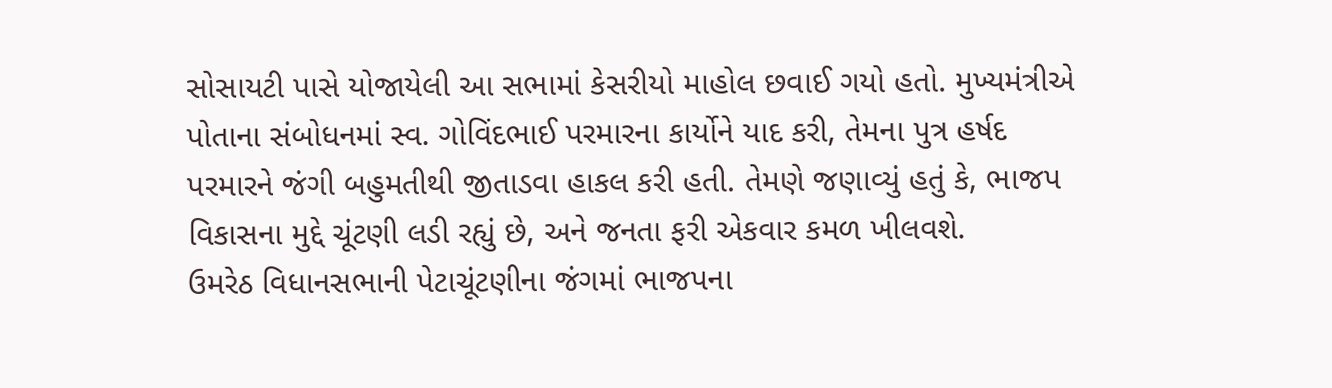સોસાયટી પાસે યોજાયેલી આ સભામાં કેસરીયો માહોલ છવાઈ ગયો હતો. મુખ્યમંત્રીએ પોતાના સંબોધનમાં સ્વ. ગોવિંદભાઈ પરમારના કાર્યોને યાદ કરી, તેમના પુત્ર હર્ષદ પરમારને જંગી બહુમતીથી જીતાડવા હાકલ કરી હતી. તેમણે જણાવ્યું હતું કે, ભાજપ વિકાસના મુદ્દે ચૂંટણી લડી રહ્યું છે, અને જનતા ફરી એકવાર કમળ ખીલવશે.
ઉમરેઠ વિધાનસભાની પેટાચૂંટણીના જંગમાં ભાજપના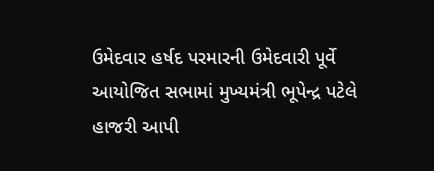ઉમેદવાર હર્ષદ પરમારની ઉમેદવારી પૂર્વે આયોજિત સભામાં મુખ્યમંત્રી ભૂપેન્દ્ર પટેલે હાજરી આપી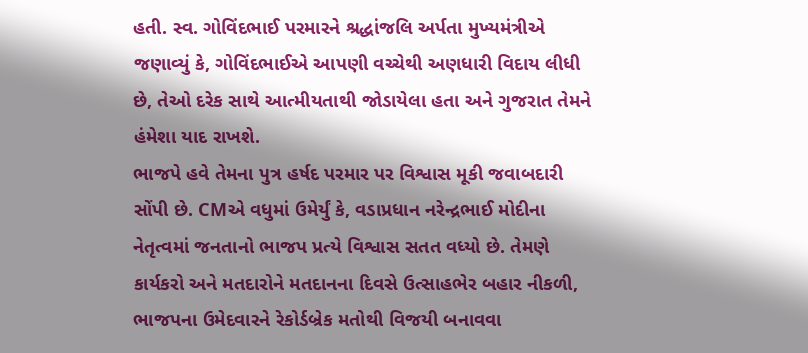હતી. સ્વ. ગોવિંદભાઈ પરમારને શ્રદ્ધાંજલિ અર્પતા મુખ્યમંત્રીએ જણાવ્યું કે, ગોવિંદભાઈએ આપણી વચ્ચેથી અણધારી વિદાય લીધી છે, તેઓ દરેક સાથે આત્મીયતાથી જોડાયેલા હતા અને ગુજરાત તેમને હંમેશા યાદ રાખશે.
ભાજપે હવે તેમના પુત્ર હર્ષદ પરમાર પર વિશ્વાસ મૂકી જવાબદારી સોંપી છે. CMએ વધુમાં ઉમેર્યું કે, વડાપ્રધાન નરેન્દ્રભાઈ મોદીના નેતૃત્વમાં જનતાનો ભાજપ પ્રત્યે વિશ્વાસ સતત વધ્યો છે. તેમણે કાર્યકરો અને મતદારોને મતદાનના દિવસે ઉત્સાહભેર બહાર નીકળી, ભાજપના ઉમેદવારને રેકોર્ડબ્રેક મતોથી વિજયી બનાવવા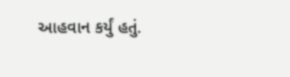આહવાન કર્યું હતું.